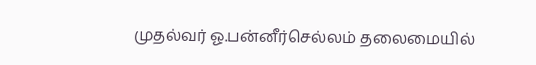முதல்வர் ஓ.பன்னீர்செல்லம் தலைமையில்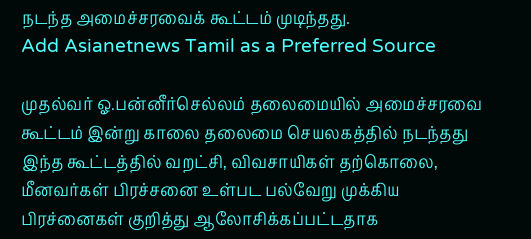நடந்த அமைச்சரவைக் கூட்டம் முடிந்தது.
Add Asianetnews Tamil as a Preferred Source

முதல்வர் ஓ.பன்னீர்செல்லம் தலைமையில் அமைச்சரவை கூட்டம் இன்று காலை தலைமை செயலகத்தில் நடந்தது
இந்த கூட்டத்தில் வறட்சி, விவசாயிகள் தற்கொலை, மீனவர்கள் பிரச்சனை உள்பட பல்வேறு முக்கிய பிரச்னைகள் குறித்து ஆலோசிக்கப்பட்டதாக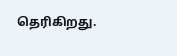தெரிகிறது.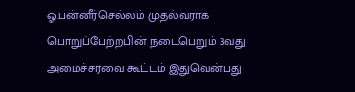ஓ.பன்னீர்செல்லம் முதல்வராக பொறுப்பேற்றபின் நடைபெறும் 3வது அமைச்சரவை கூட்டம் இதுவென்பது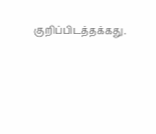குறிப்பிடத்தக்கது.